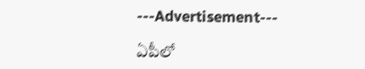---Advertisement---

ఏపీలో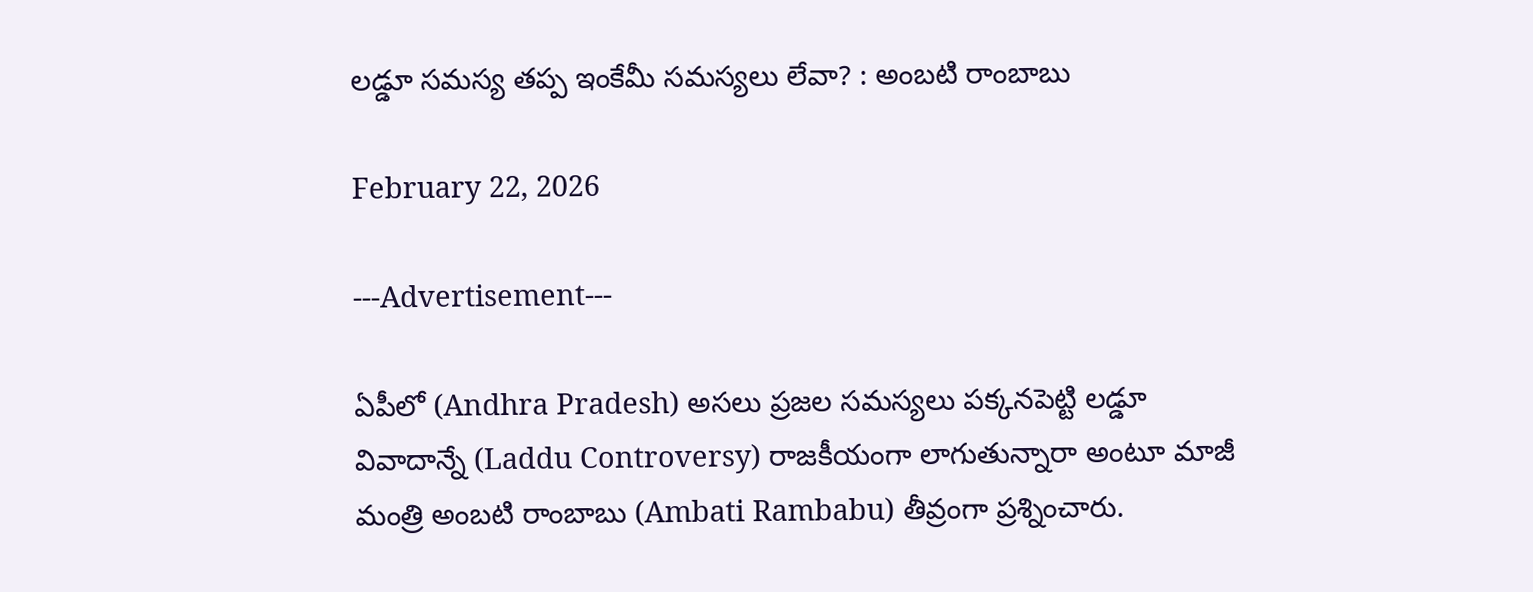లడ్డూ సమస్య తప్ప ఇంకేమీ సమస్యలు లేవా? : అంబటి రాంబాబు

February 22, 2026

---Advertisement---

ఏపీలో (Andhra Pradesh) అసలు ప్రజల సమస్యలు పక్కనపెట్టి లడ్డూ వివాదాన్నే (Laddu Controversy) రాజకీయంగా లాగుతున్నారా అంటూ మాజీ మంత్రి అంబటి రాంబాబు (Ambati Rambabu) తీవ్రంగా ప్రశ్నించారు.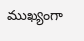ముఖ్యంగా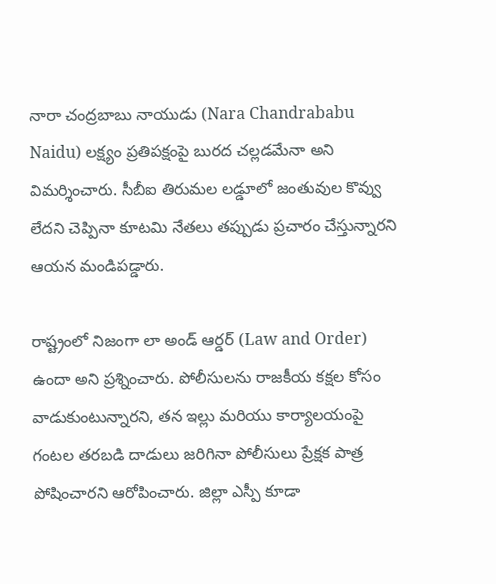నారా చంద్రబాబు నాయుడు (Nara Chandrababu Naidu) లక్ష్యం ప్రతిపక్షంపై బురద చల్లడమేనా అని విమర్శించారు. సీబీఐ తిరుమల లడ్డూలో జంతువుల కొవ్వు లేదని చెప్పినా కూటమి నేతలు తప్పుడు ప్రచారం చేస్తున్నారని ఆయన మండిపడ్డారు.

రాష్ట్రంలో నిజంగా లా అండ్ ఆర్డర్ (Law and Order) ఉందా అని ప్రశ్నించారు. పోలీసులను రాజకీయ కక్షల కోసం వాడుకుంటున్నారని, తన ఇల్లు మరియు కార్యాలయంపై గంటల తరబడి దాడులు జరిగినా పోలీసులు ప్రేక్షక పాత్ర పోషించారని ఆరోపించారు. జిల్లా ఎస్పీ కూడా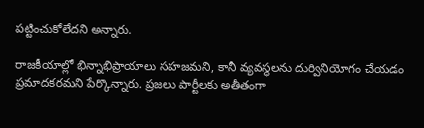పట్టించుకోలేదని అన్నారు.

రాజకీయాల్లో భిన్నాభిప్రాయాలు సహజమని, కానీ వ్యవస్థలను దుర్వినియోగం చేయడం ప్రమాదకరమని పేర్కొన్నారు. ప్రజలు పార్టీలకు అతీతంగా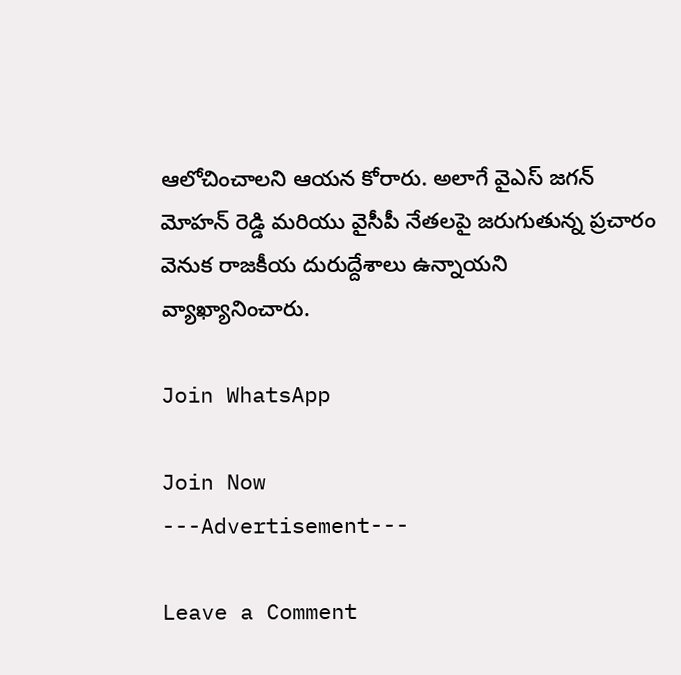ఆలోచించాలని ఆయన కోరారు. అలాగే వైఎస్ జగన్ మోహన్ రెడ్డి మరియు వైసీపీ నేతలపై జరుగుతున్న ప్రచారం వెనుక రాజకీయ దురుద్దేశాలు ఉన్నాయని వ్యాఖ్యానించారు.

Join WhatsApp

Join Now
---Advertisement---

Leave a Comment